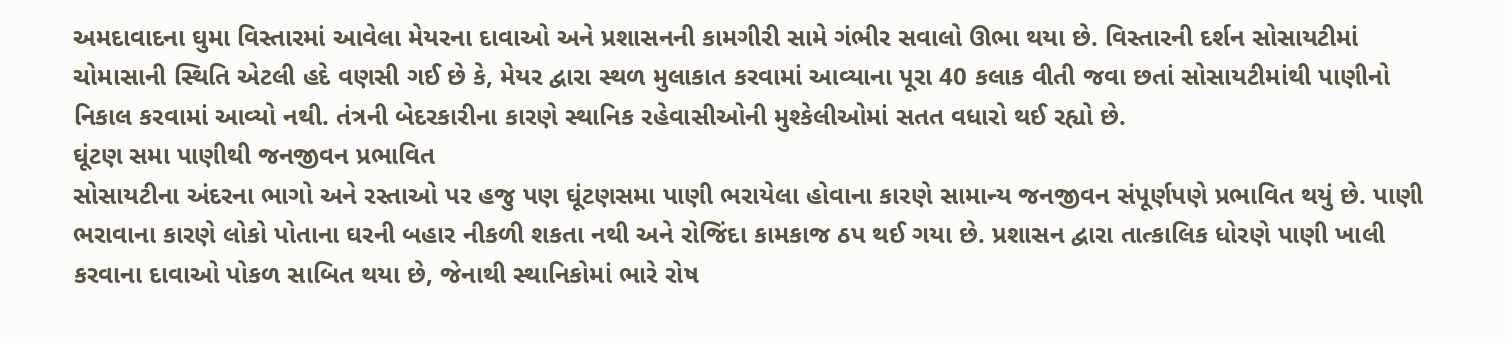અમદાવાદના ઘુમા વિસ્તારમાં આવેલા મેયરના દાવાઓ અને પ્રશાસનની કામગીરી સામે ગંભીર સવાલો ઊભા થયા છે. વિસ્તારની દર્શન સોસાયટીમાં ચોમાસાની સ્થિતિ એટલી હદે વણસી ગઈ છે કે, મેયર દ્વારા સ્થળ મુલાકાત કરવામાં આવ્યાના પૂરા 40 કલાક વીતી જવા છતાં સોસાયટીમાંથી પાણીનો નિકાલ કરવામાં આવ્યો નથી. તંત્રની બેદરકારીના કારણે સ્થાનિક રહેવાસીઓની મુશ્કેલીઓમાં સતત વધારો થઈ રહ્યો છે.
ઘૂંટણ સમા પાણીથી જનજીવન પ્રભાવિત
સોસાયટીના અંદરના ભાગો અને રસ્તાઓ પર હજુ પણ ઘૂંટણસમા પાણી ભરાયેલા હોવાના કારણે સામાન્ય જનજીવન સંપૂર્ણપણે પ્રભાવિત થયું છે. પાણી ભરાવાના કારણે લોકો પોતાના ઘરની બહાર નીકળી શકતા નથી અને રોજિંદા કામકાજ ઠપ થઈ ગયા છે. પ્રશાસન દ્વારા તાત્કાલિક ધોરણે પાણી ખાલી કરવાના દાવાઓ પોકળ સાબિત થયા છે, જેનાથી સ્થાનિકોમાં ભારે રોષ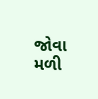જોવા મળી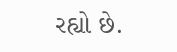રહ્યો છે.